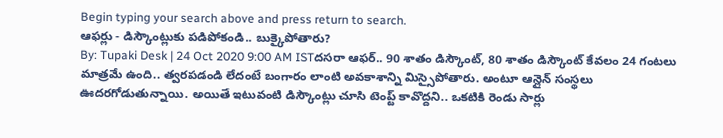Begin typing your search above and press return to search.
ఆఫర్లు - డిస్కౌంట్లుకు పడిపోకండి.. బుక్కైపోతారు?
By: Tupaki Desk | 24 Oct 2020 9:00 AM ISTదసరా ఆఫర్.. 90 శాతం డిస్కౌంట్, 80 శాతం డిస్కౌంట్ కేవలం 24 గంటలు మాత్రమే ఉంది.. త్వరపడండి లేదంటే బంగారం లాంటి అవకాశాన్ని మిస్సైపోతారు. అంటూ ఆన్లైన్ సంస్థలు ఊదరగోడుతున్నాయి. అయితే ఇటువంటి డిస్కౌంట్లు చూసి టెంప్ట్ కావొద్దని.. ఒకటికి రెండు సార్లు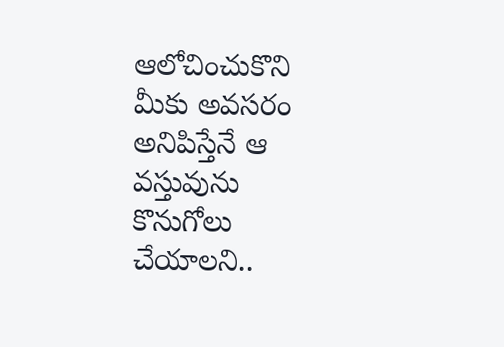ఆలోచించుకొని మీకు అవసరం అనిపిస్తేనే ఆ వస్తువును కొనుగోలు చేయాలని..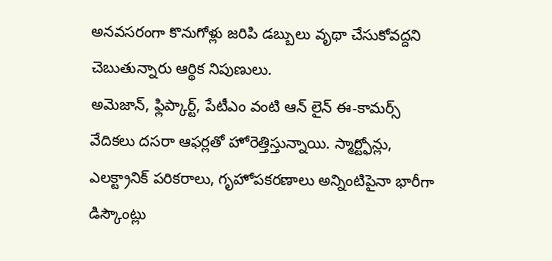అనవసరంగా కొనుగోళ్లు జరిపి డబ్బులు వృథా చేసుకోవద్దని చెబుతున్నారు ఆర్థిక నిపుణులు.
అమెజాన్, ఫ్లిప్కార్ట్, పేటీఎం వంటి ఆన్ లైన్ ఈ-కామర్స్ వేదికలు దసరా ఆఫర్లతో హోరెత్తిస్తున్నాయి. స్మార్ట్ఫోన్లు, ఎలక్ట్రానిక్ పరికరాలు, గృహోపకరణాలు అన్నింటిపైనా భారీగా డిస్కౌంట్లు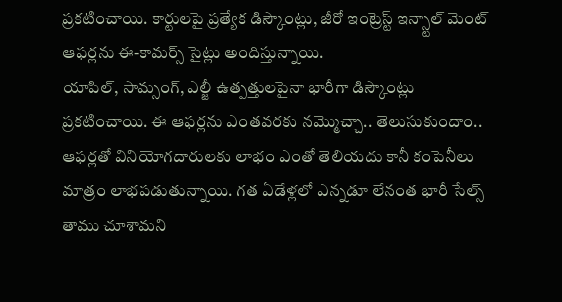ప్రకటించాయి. కార్టులపై ప్రత్యేక డిస్కౌంట్లు, జీరో ఇంట్రెస్ట్ ఇన్స్టాల్ మెంట్ ఆఫర్లను ఈ-కామర్స్ సైట్లు అందిస్తున్నాయి.
యాపిల్, సామ్సంగ్, ఎల్జీ ఉత్పత్తులపైనా భారీగా డిస్కౌంట్లు ప్రకటించాయి. ఈ ఆఫర్లను ఎంతవరకు నమ్మొచ్చా.. తెలుసుకుందాం..
ఆఫర్లతో వినియోగదారులకు లాభం ఎంతో తెలియదు కానీ కంపెనీలు మాత్రం లాభపడుతున్నాయి. గత ఏడేళ్లలో ఎన్నడూ లేనంత భారీ సేల్స్ తాము చూశామని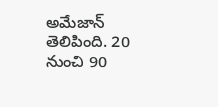అమేజాన్ తెలిపింది. 20 నుంచి 90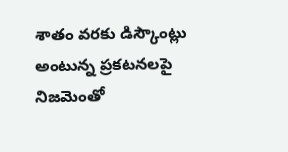శాతం వరకు డిస్కౌంట్లు అంటున్న ప్రకటనలపై నిజమెంతో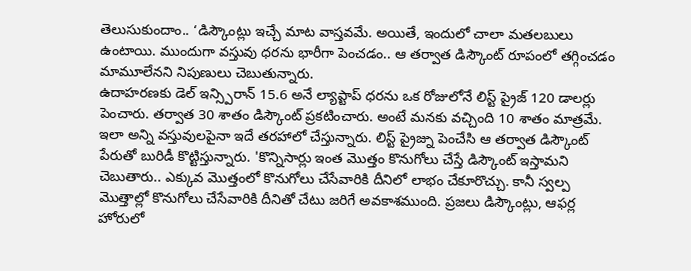తెలుసుకుందాం.. ‘డిస్కౌంట్లు ఇచ్చే మాట వాస్తవమే. అయితే, ఇందులో చాలా మతలబులు ఉంటాయి. ముందుగా వస్తువు ధరను భారీగా పెంచడం.. ఆ తర్వాత డిస్కౌంట్ రూపంలో తగ్గించడం మామూలేనని నిపుణులు చెబుతున్నారు.
ఉదాహరణకు డెల్ ఇన్స్పిరాన్ 15.6 అనే ల్యాప్టాప్ ధరను ఒక రోజులోనే లిస్ట్ ప్రైజ్ 120 డాలర్లు పెంచారు. తర్వాత 30 శాతం డిస్కౌంట్ ప్రకటించారు. అంటే మనకు వచ్చింది 10 శాతం మాత్రమే. ఇలా అన్ని వస్తువులపైనా ఇదే తరహాలో చేస్తున్నారు. లిస్ట్ ప్రైజ్ను పెంచేసి ఆ తర్వాత డిస్కౌంట్ పేరుతో బురిడీ కొట్టిస్తున్నారు. 'కొన్నిసార్లు ఇంత మొత్తం కొనుగోలు చేస్తే డిస్కౌంట్ ఇస్తామని చెబుతారు.. ఎక్కువ మొత్తంలో కొనుగోలు చేసేవారికి దీనిలో లాభం చేకూరొచ్చు. కానీ స్వల్ప మొత్తాల్లో కొనుగోలు చేసేవారికి దీనితో చేటు జరిగే అవకాశముంది. ప్రజలు డిస్కౌంట్లు, ఆఫర్ల హోరులో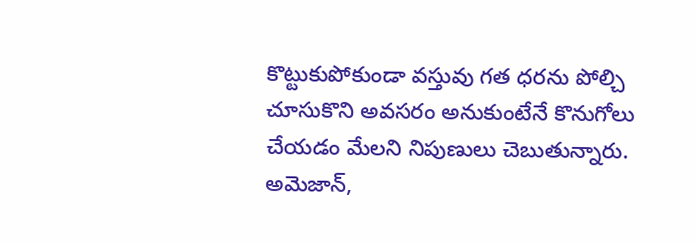కొట్టుకుపోకుండా వస్తువు గత ధరను పోల్చి చూసుకొని అవసరం అనుకుంటేనే కొనుగోలు చేయడం మేలని నిపుణులు చెబుతున్నారు.
అమెజాన్,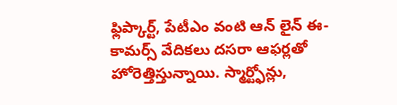ఫ్లిప్కార్ట్, పేటీఎం వంటి ఆన్ లైన్ ఈ-కామర్స్ వేదికలు దసరా ఆఫర్లతో హోరెత్తిస్తున్నాయి. స్మార్ట్ఫోన్లు,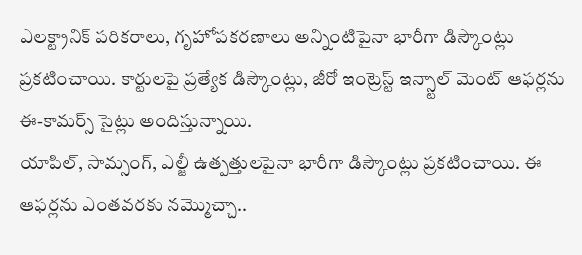ఎలక్ట్రానిక్ పరికరాలు, గృహోపకరణాలు అన్నింటిపైనా భారీగా డిస్కౌంట్లు ప్రకటించాయి. కార్టులపై ప్రత్యేక డిస్కౌంట్లు, జీరో ఇంట్రెస్ట్ ఇన్స్టాల్ మెంట్ ఆఫర్లను ఈ-కామర్స్ సైట్లు అందిస్తున్నాయి.
యాపిల్, సామ్సంగ్, ఎల్జీ ఉత్పత్తులపైనా భారీగా డిస్కౌంట్లు ప్రకటించాయి. ఈ ఆఫర్లను ఎంతవరకు నమ్మొచ్చా..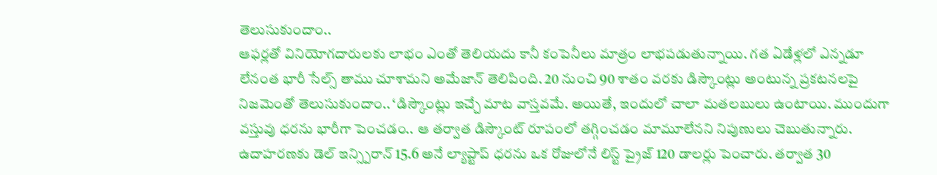తెలుసుకుందాం..
ఆఫర్లతో వినియోగదారులకు లాభం ఎంతో తెలియదు కానీ కంపెనీలు మాత్రం లాభపడుతున్నాయి. గత ఏడేళ్లలో ఎన్నడూ లేనంత భారీ సేల్స్ తాము చూశామని అమేజాన్ తెలిపింది. 20 నుంచి 90 శాతం వరకు డిస్కౌంట్లు అంటున్న ప్రకటనలపై నిజమెంతో తెలుసుకుందాం.. ‘డిస్కౌంట్లు ఇచ్చే మాట వాస్తవమే. అయితే, ఇందులో చాలా మతలబులు ఉంటాయి. ముందుగా వస్తువు ధరను భారీగా పెంచడం.. ఆ తర్వాత డిస్కౌంట్ రూపంలో తగ్గించడం మామూలేనని నిపుణులు చెబుతున్నారు.
ఉదాహరణకు డెల్ ఇన్స్పిరాన్ 15.6 అనే ల్యాప్టాప్ ధరను ఒక రోజులోనే లిస్ట్ ప్రైజ్ 120 డాలర్లు పెంచారు. తర్వాత 30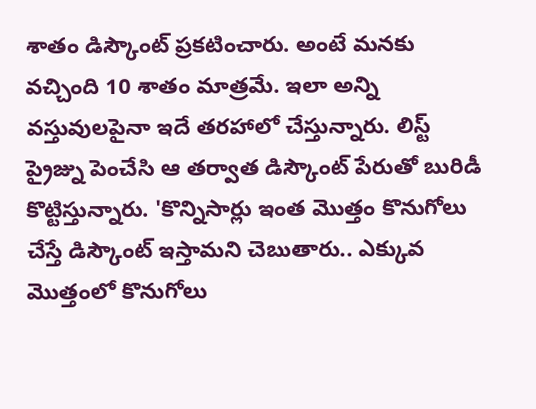శాతం డిస్కౌంట్ ప్రకటించారు. అంటే మనకు వచ్చింది 10 శాతం మాత్రమే. ఇలా అన్ని వస్తువులపైనా ఇదే తరహాలో చేస్తున్నారు. లిస్ట్ ప్రైజ్ను పెంచేసి ఆ తర్వాత డిస్కౌంట్ పేరుతో బురిడీ కొట్టిస్తున్నారు. 'కొన్నిసార్లు ఇంత మొత్తం కొనుగోలు చేస్తే డిస్కౌంట్ ఇస్తామని చెబుతారు.. ఎక్కువ మొత్తంలో కొనుగోలు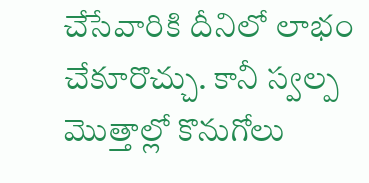చేసేవారికి దీనిలో లాభం చేకూరొచ్చు. కానీ స్వల్ప మొత్తాల్లో కొనుగోలు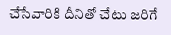చేసేవారికి దీనితో చేటు జరిగే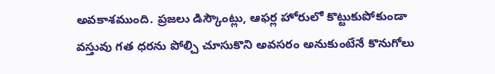అవకాశముంది. ప్రజలు డిస్కౌంట్లు, ఆఫర్ల హోరులో కొట్టుకుపోకుండా వస్తువు గత ధరను పోల్చి చూసుకొని అవసరం అనుకుంటేనే కొనుగోలు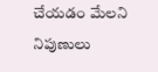చేయడం మేలని నిపుణులు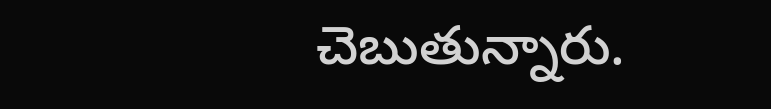చెబుతున్నారు.